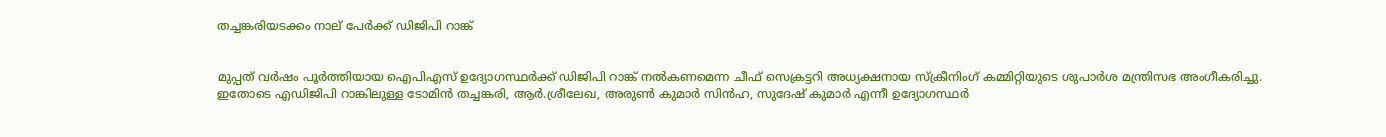തച്ചങ്കരിയടക്കം നാല് പേര്‍ക്ക് ഡിജിപി റാങ്ക്


മുപ്പത് വര്‍ഷം പൂര്‍ത്തിയായ ഐപിഎസ് ഉദ്യോഗസ്ഥര്‍ക്ക് ഡിജിപി റാങ്ക് നല്‍കണമെന്ന ചീഫ് സെക്രട്ടറി അധ്യക്ഷനായ സ്‌ക്രീനിംഗ് കമ്മിറ്റിയുടെ ശുപാര്‍ശ മന്ത്രിസഭ അംഗീകരിച്ചു.
ഇതോടെ എഡിജിപി റാങ്കിലുള്ള ടോമിന്‍ തച്ചങ്കരി, ആര്‍.ശ്രീലേഖ, അരുണ്‍ കുമാര്‍ സിന്‍ഹ, സുദേഷ് കുമാര്‍ എന്നീ ഉദ്യോഗസ്ഥര്‍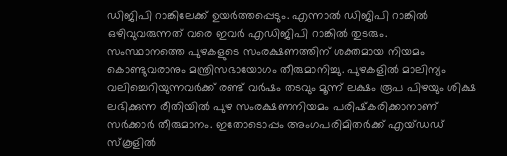ഡിജിപി റാങ്കിലേക്ക് ഉയര്‍ത്തപ്പെടും. എന്നാല്‍ ഡിജിപി റാങ്കില്‍ ഒഴിവുവരുന്നത് വരെ ഇവര്‍ എഡിജിപി റാങ്കില്‍ തുടരും.
സംസ്ഥാനത്തെ പുഴകളുടെ സംരക്ഷണത്തിന് ശക്തമായ നിയമം കൊണ്ടുവരാനും മന്ത്രിസഭായോഗം തീരുമാനിച്ചു. പുഴകളില്‍ മാലിന്യം വലിച്ചെറിയുന്നവര്‍ക്ക് രണ്ട് വര്‍ഷം തടവും മൂന്ന് ലക്ഷം രൂപ പിഴയും ശിക്ഷ ലഭിക്കുന്ന രീതിയില്‍ പുഴ സംരക്ഷണനിയമം പരിഷ്‌കരിക്കാനാണ് സര്‍ക്കാര്‍ തീരുമാനം. ഇതോടൊപ്പം അംഗപരിമിതര്‍ക്ക് എയ്ഡഡ് സ്‌കൂളില്‍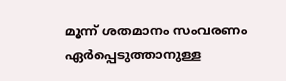മൂന്ന് ശതമാനം സംവരണം ഏര്‍പ്പെടുത്താനുള്ള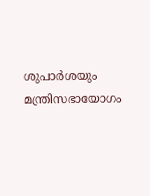ശുപാര്‍ശയും മന്ത്രിസഭായോഗം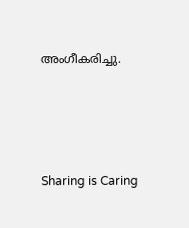അംഗീകരിച്ചു.




Sharing is Caring